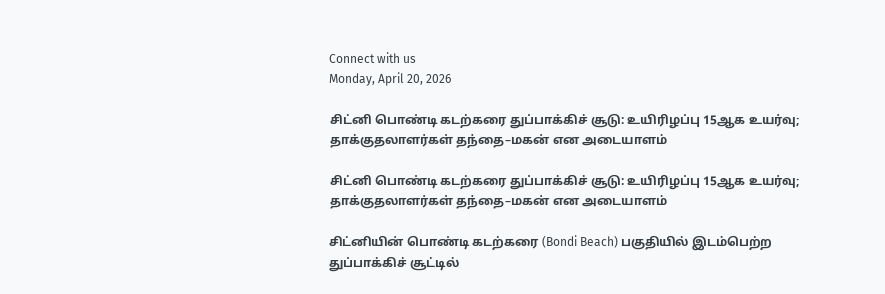Connect with us
Monday, April 20, 2026

சிட்னி பொண்டி கடற்கரை துப்பாக்கிச் சூடு: உயிரிழப்பு 15ஆக உயர்வு; தாக்குதலாளர்கள் தந்தை–மகன் என அடையாளம்

சிட்னி பொண்டி கடற்கரை துப்பாக்கிச் சூடு: உயிரிழப்பு 15ஆக உயர்வு; தாக்குதலாளர்கள் தந்தை–மகன் என அடையாளம்

சிட்னியின் பொண்டி கடற்கரை (Bondi Beach) பகுதியில் இடம்பெற்ற துப்பாக்கிச் சூட்டில்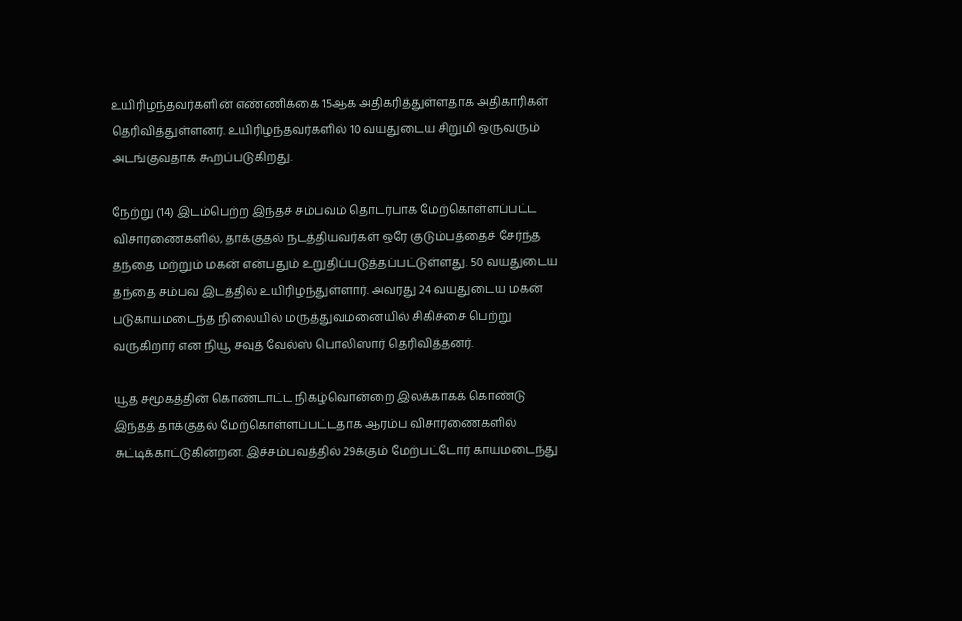உயிரிழந்தவர்களின் எண்ணிக்கை 15ஆக அதிகரித்துள்ளதாக அதிகாரிகள் தெரிவித்துள்ளனர். உயிரிழந்தவர்களில் 10 வயதுடைய சிறுமி ஒருவரும் அடங்குவதாக கூறப்படுகிறது.

நேற்று (14) இடம்பெற்ற இந்தச் சம்பவம் தொடர்பாக மேற்கொள்ளப்பட்ட விசாரணைகளில், தாக்குதல் நடத்தியவர்கள் ஒரே குடும்பத்தைச் சேர்ந்த தந்தை மற்றும் மகன் என்பதும் உறுதிப்படுத்தப்பட்டுள்ளது. 50 வயதுடைய தந்தை சம்பவ இடத்தில் உயிரிழந்துள்ளார். அவரது 24 வயதுடைய மகன் படுகாயமடைந்த நிலையில் மருத்துவமனையில் சிகிச்சை பெற்று வருகிறார் என நியூ சவுத் வேல்ஸ் பொலிஸார் தெரிவித்தனர்.

யூத சமூகத்தின் கொண்டாட்ட நிகழ்வொன்றை இலக்காகக் கொண்டு இந்தத் தாக்குதல் மேற்கொள்ளப்பட்டதாக ஆரம்ப விசாரணைகளில் சுட்டிக்காட்டுகின்றன. இச்சம்பவத்தில் 29க்கும் மேற்பட்டோர் காயமடைந்து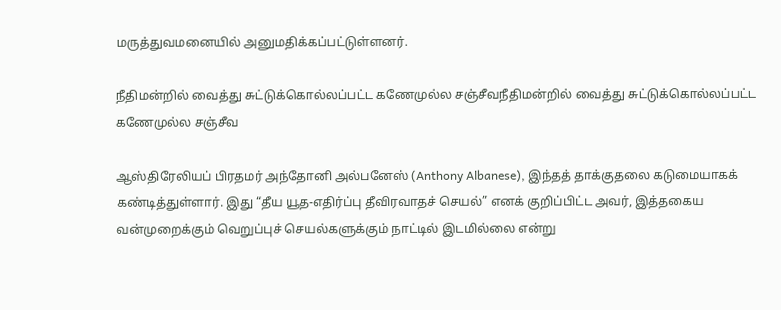மருத்துவமனையில் அனுமதிக்கப்பட்டுள்ளனர்.

நீதிமன்றில் வைத்து சுட்டுக்கொல்லப்பட்ட கணேமுல்ல சஞ்சீவநீதிமன்றில் வைத்து சுட்டுக்கொல்லப்பட்ட கணேமுல்ல சஞ்சீவ

ஆஸ்திரேலியப் பிரதமர் அந்தோனி அல்பனேஸ் (Anthony Albanese), இந்தத் தாக்குதலை கடுமையாகக் கண்டித்துள்ளார். இது “தீய யூத-எதிர்ப்பு தீவிரவாதச் செயல்” எனக் குறிப்பிட்ட அவர், இத்தகைய வன்முறைக்கும் வெறுப்புச் செயல்களுக்கும் நாட்டில் இடமில்லை என்று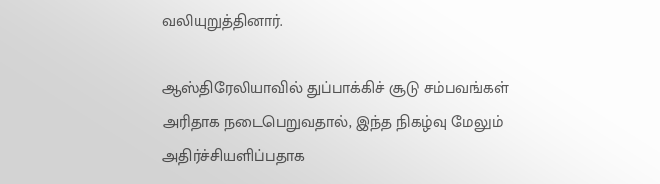வலியுறுத்தினார்.

ஆஸ்திரேலியாவில் துப்பாக்கிச் சூடு சம்பவங்கள் அரிதாக நடைபெறுவதால், இந்த நிகழ்வு மேலும் அதிர்ச்சியளிப்பதாக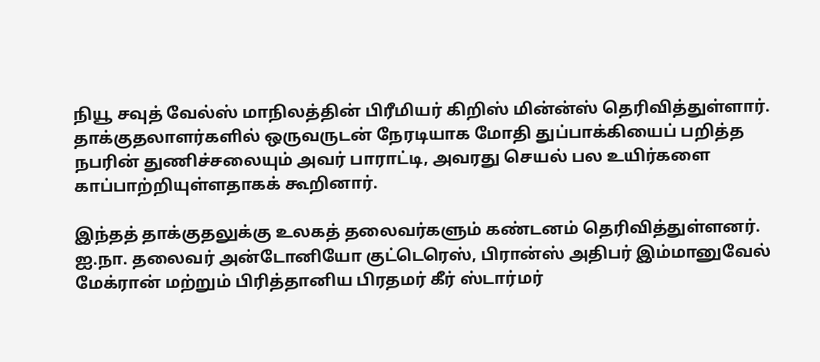நியூ சவுத் வேல்ஸ் மாநிலத்தின் பிரீமியர் கிறிஸ் மின்ன்ஸ் தெரிவித்துள்ளார். தாக்குதலாளர்களில் ஒருவருடன் நேரடியாக மோதி துப்பாக்கியைப் பறித்த நபரின் துணிச்சலையும் அவர் பாராட்டி, அவரது செயல் பல உயிர்களை காப்பாற்றியுள்ளதாகக் கூறினார்.

இந்தத் தாக்குதலுக்கு உலகத் தலைவர்களும் கண்டனம் தெரிவித்துள்ளனர். ஐ.நா. தலைவர் அன்டோனியோ குட்டெரெஸ், பிரான்ஸ் அதிபர் இம்மானுவேல் மேக்ரான் மற்றும் பிரித்தானிய பிரதமர் கீர் ஸ்டார்மர்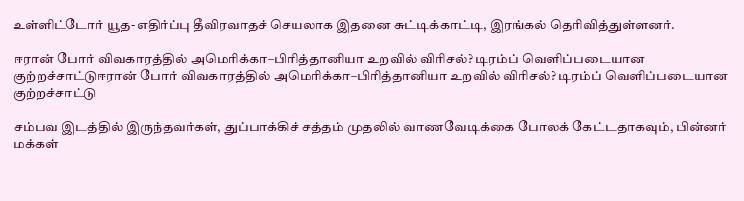உள்ளிட்டோர் யூத-எதிர்ப்பு தீவிரவாதச் செயலாக இதனை சுட்டிக்காட்டி, இரங்கல் தெரிவித்துள்ளனர்.

ஈரான் போர் விவகாரத்தில் அமெரிக்கா–பிரித்தானியா உறவில் விரிசல்? டிரம்ப் வெளிப்படையான குற்றச்சாட்டுஈரான் போர் விவகாரத்தில் அமெரிக்கா–பிரித்தானியா உறவில் விரிசல்? டிரம்ப் வெளிப்படையான குற்றச்சாட்டு

சம்பவ இடத்தில் இருந்தவர்கள், துப்பாக்கிச் சத்தம் முதலில் வாணவேடிக்கை போலக் கேட்டதாகவும், பின்னர் மக்கள்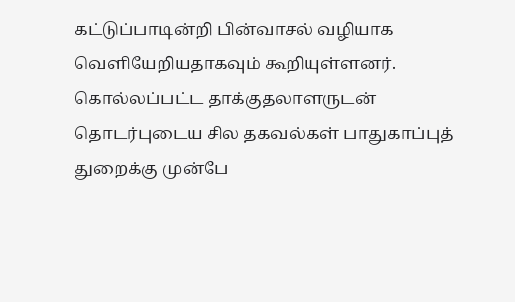கட்டுப்பாடின்றி பின்வாசல் வழியாக வெளியேறியதாகவும் கூறியுள்ளனர். கொல்லப்பட்ட தாக்குதலாளருடன் தொடர்புடைய சில தகவல்கள் பாதுகாப்புத் துறைக்கு முன்பே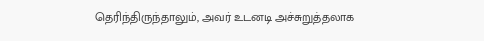தெரிந்திருந்தாலும், அவர் உடனடி அச்சுறுத்தலாக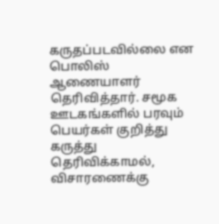கருதப்படவில்லை என பொலிஸ் ஆணையாளர் தெரிவித்தார். சமூக ஊடகங்களில் பரவும் பெயர்கள் குறித்து கருத்து தெரிவிக்காமல், விசாரணைக்கு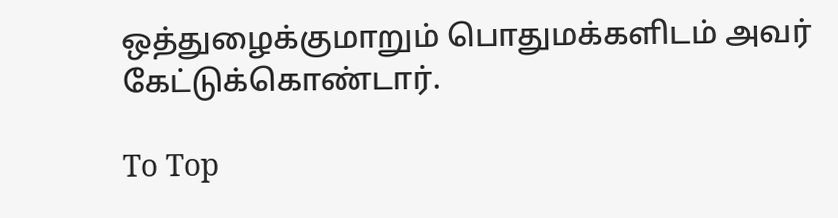ஒத்துழைக்குமாறும் பொதுமக்களிடம் அவர் கேட்டுக்கொண்டார்.

To Top